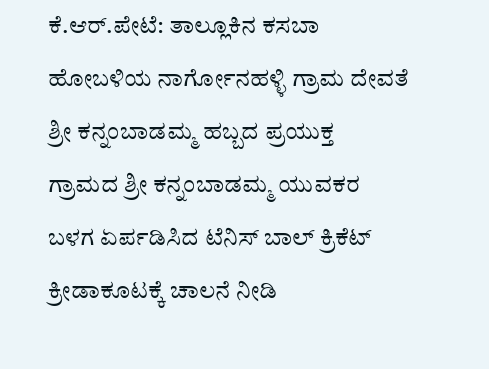ಕೆ.ಆರ್.ಪೇಟೆ: ತಾಲ್ಲೂಕಿನ ಕಸಬಾ ಹೋಬಳಿಯ ನಾರ್ಗೋನಹಳ್ಳಿ ಗ್ರಾಮ ದೇವತೆ ಶ್ರೀ ಕನ್ನಂಬಾಡಮ್ಮ ಹಬ್ಬದ ಪ್ರಯುಕ್ತ ಗ್ರಾಮದ ಶ್ರೀ ಕನ್ನಂಬಾಡಮ್ಮ ಯುವಕರ ಬಳಗ ಏರ್ಪಡಿಸಿದ ಟೆನಿಸ್ ಬಾಲ್ ಕ್ರಿಕೆಟ್ ಕ್ರೀಡಾಕೂಟಕ್ಕೆ ಚಾಲನೆ ನೀಡಿ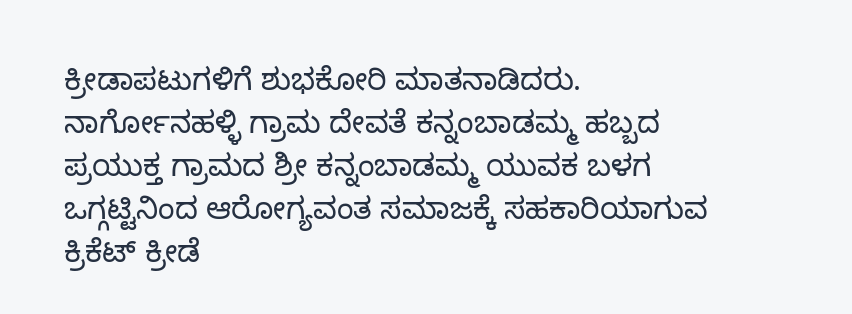ಕ್ರೀಡಾಪಟುಗಳಿಗೆ ಶುಭಕೋರಿ ಮಾತನಾಡಿದರು.
ನಾರ್ಗೋನಹಳ್ಳಿ ಗ್ರಾಮ ದೇವತೆ ಕನ್ನಂಬಾಡಮ್ಮ ಹಬ್ಬದ ಪ್ರಯುಕ್ತ ಗ್ರಾಮದ ಶ್ರೀ ಕನ್ನಂಬಾಡಮ್ಮ ಯುವಕ ಬಳಗ ಒಗ್ಗಟ್ಟಿನಿಂದ ಆರೋಗ್ಯವಂತ ಸಮಾಜಕ್ಕೆ ಸಹಕಾರಿಯಾಗುವ ಕ್ರಿಕೆಟ್ ಕ್ರೀಡೆ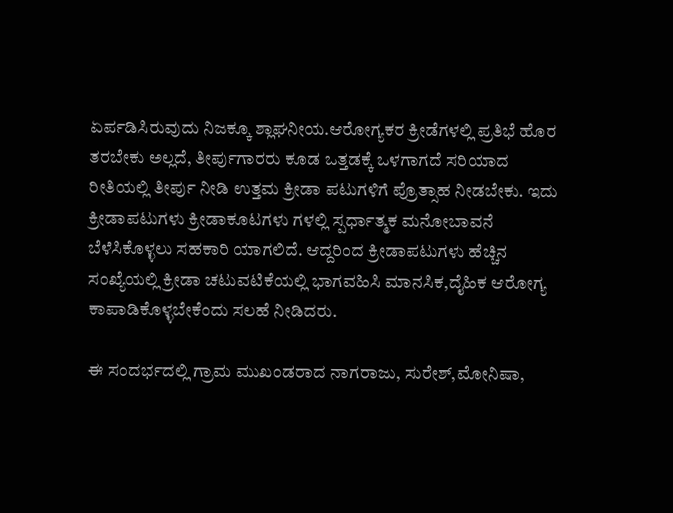ಏರ್ಪಡಿಸಿರುವುದು ನಿಜಕ್ಕೂ ಶ್ಲಾಘನೀಯ.ಆರೋಗ್ಯಕರ ಕ್ರೀಡೆಗಳಲ್ಲಿ ಪ್ರತಿಭೆ ಹೊರ ತರಬೇಕು ಅಲ್ಲದೆ, ತೀರ್ಪುಗಾರರು ಕೂಡ ಒತ್ತಡಕ್ಕೆ ಒಳಗಾಗದೆ ಸರಿಯಾದ ರೀತಿಯಲ್ಲಿ ತೀರ್ಪು ನೀಡಿ ಉತ್ತಮ ಕ್ರೀಡಾ ಪಟುಗಳಿಗೆ ಪ್ರೊತ್ಸಾಹ ನೀಡಬೇಕು. ಇದು ಕ್ರೀಡಾಪಟುಗಳು ಕ್ರೀಡಾಕೂಟಗಳು ಗಳಲ್ಲಿ ಸ್ಪರ್ಧಾತ್ಮಕ ಮನೋಬಾವನೆ ಬೆಳೆಸಿಕೊಳ್ಳಲು ಸಹಕಾರಿ ಯಾಗಲಿದೆ. ಆದ್ದರಿಂದ ಕ್ರೀಡಾಪಟುಗಳು ಹೆಚ್ಚಿನ ಸಂಖ್ಯೆಯಲ್ಲಿ ಕ್ರೀಡಾ ಚಟುವಟಿಕೆಯಲ್ಲಿ ಭಾಗವಹಿಸಿ ಮಾನಸಿಕ,ದೈಹಿಕ ಆರೋಗ್ಯ ಕಾಪಾಡಿಕೊಳ್ಳಬೇಕೆಂದು ಸಲಹೆ ನೀಡಿದರು.

ಈ ಸಂದರ್ಭದಲ್ಲಿ ಗ್ರಾಮ ಮುಖಂಡರಾದ ನಾಗರಾಜು, ಸುರೇಶ್,ಮೋನಿಷಾ,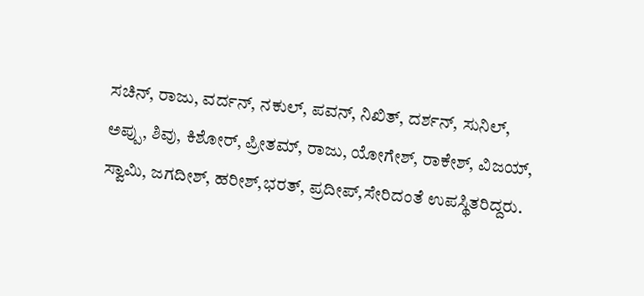ಸಚಿನ್, ರಾಜು, ವರ್ದನ್, ನಕುಲ್, ಪವನ್, ನಿಖಿತ್, ದರ್ಶನ್, ಸುನಿಲ್, ಅಪ್ಪು, ಶಿವು, ಕಿಶೋರ್, ಪ್ರೀತಮ್, ರಾಜು, ಯೋಗೇಶ್, ರಾಕೇಶ್, ವಿಜಯ್, ಸ್ವಾಮಿ, ಜಗದೀಶ್, ಹರೀಶ್,ಭರತ್, ಪ್ರದೀಪ್,ಸೇರಿದಂತೆ ಉಪಸ್ಥಿತರಿದ್ದರು.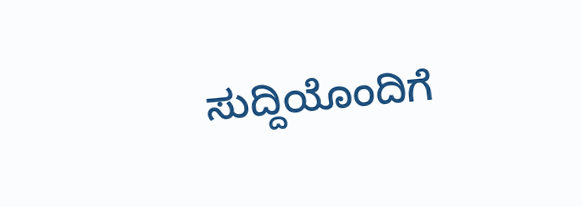ಸುದ್ದಿಯೊಂದಿಗೆ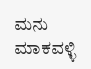ಮನು ಮಾಕವಳ್ಳಿ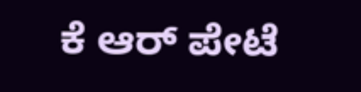ಕೆ ಆರ್ ಪೇಟೆ